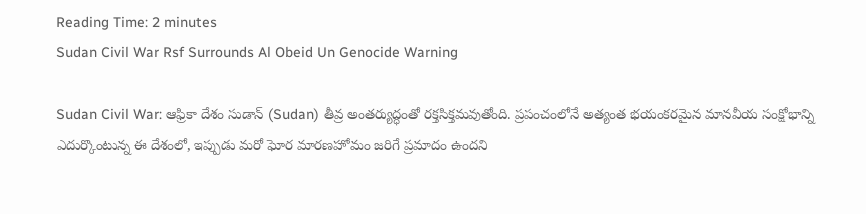Reading Time: 2 minutes
Sudan Civil War Rsf Surrounds Al Obeid Un Genocide Warning

Sudan Civil War: ఆఫ్రికా దేశం సుడాన్ (Sudan) తీవ్ర అంతర్యుద్ధంతో రక్తసిక్తమవుతోంది. ప్రపంచంలోనే అత్యంత భయంకరమైన మానవీయ సంక్షోభాన్ని ఎదుర్కొంటున్న ఈ దేశంలో, ఇప్పుడు మరో ఘోర మారణహోమం జరిగే ప్రమాదం ఉందని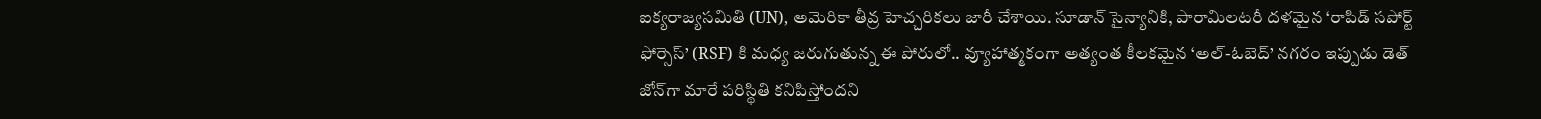ఐక్యరాజ్యసమితి (UN), అమెరికా తీవ్ర హెచ్చరికలు జారీ చేశాయి. సూడాన్ సైన్యానికి, పారామిలటరీ దళమైన ‘రాపిడ్ సపోర్ట్ ఫోర్సెస్’ (RSF) కి మధ్య జరుగుతున్న ఈ పోరులో.. వ్యూహాత్మకంగా అత్యంత కీలకమైన ‘అల్-ఓబెద్’ నగరం ఇప్పుడు డెత్ జోన్‌గా మారే పరిస్థితి కనిపిస్తోందని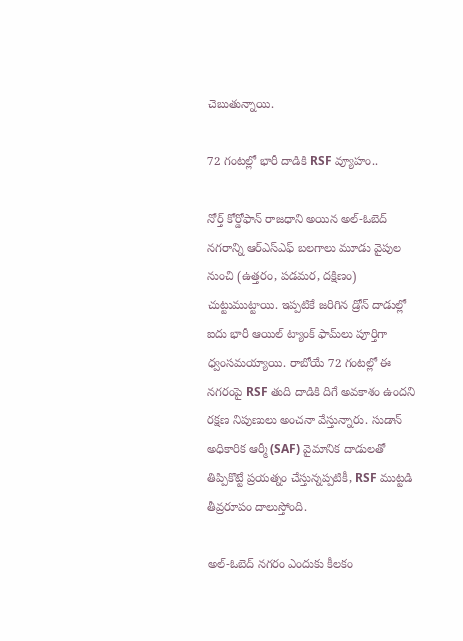చెబుతున్నాయి.

72 గంటల్లో భారీ దాడికి RSF వ్యూహం..

నోర్త్ కోర్డోఫాన్ రాజధాని అయిన అల్-ఓబెద్ నగరాన్ని ఆర్ఎస్ఎఫ్ బలగాలు మూడు వైపుల నుంచి (ఉత్తరం, పడమర, దక్షిణం) చుట్టుముట్టాయి. ఇప్పటికే జరిగిన డ్రోన్ దాడుల్లో ఐదు భారీ ఆయిల్ ట్యాంక్ ఫామ్‌లు పూర్తిగా ధ్వంసమయ్యాయి. రాబోయే 72 గంటల్లో ఈ నగరంపై RSF తుది దాడికి దిగే అవకాశం ఉందని రక్షణ నిపుణులు అంచనా వేస్తున్నారు. సుడాన్ అధికారిక ఆర్మీ (SAF) వైమానిక దాడులతో తిప్పికొట్టే ప్రయత్నం చేస్తున్నప్పటికీ, RSF ముట్టడి తీవ్రరూపం దాలుస్తోంది.

అల్-ఓబెద్ నగరం ఎందుకు కీలకం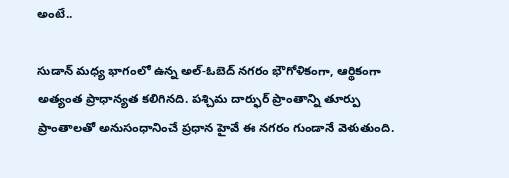అంటే..

సుడాన్ మధ్య భాగంలో ఉన్న అల్-ఓబెద్ నగరం భౌగోళికంగా, ఆర్థికంగా అత్యంత ప్రాధాన్యత కలిగినది. పశ్చిమ దార్ఫుర్ ప్రాంతాన్ని తూర్పు ప్రాంతాలతో అనుసంధానించే ప్రధాన హైవే ఈ నగరం గుండానే వెళుతుంది.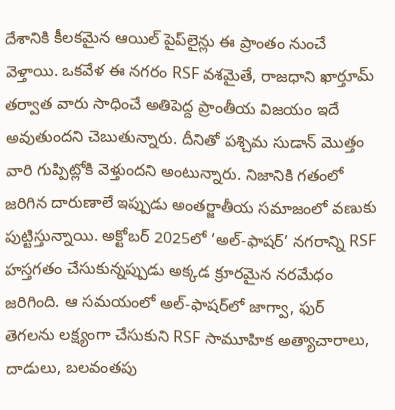దేశానికి కీలకమైన ఆయిల్ పైప్‌లైన్లు ఈ ప్రాంతం నుంచే వెళ్తాయి. ఒకవేళ ఈ నగరం RSF వశమైతే, రాజధాని ఖార్తూమ్ తర్వాత వారు సాధించే అతిపెద్ద ప్రాంతీయ విజయం ఇదే అవుతుందని చెబుతున్నారు. దీనితో పశ్చిమ సుడాన్ మొత్తం వారి గుప్పిట్లోకి వెళ్తుందని అంటున్నారు. నిజానికి గతంలో జరిగిన దారుణాలే ఇప్పుడు అంతర్జాతీయ సమాజంలో వణుకు పుట్టిస్తున్నాయి. అక్టోబర్ 2025లో ‘అల్-ఫాషర్’ నగరాన్ని RSF హస్తగతం చేసుకున్నప్పుడు అక్కడ క్రూరమైన నరమేధం జరిగింది. ఆ సమయంలో అల్-ఫాషర్‌లో జాగ్వా, ఫుర్ తెగలను లక్ష్యంగా చేసుకుని RSF సామూహిక అత్యాచారాలు, దాడులు, బలవంతపు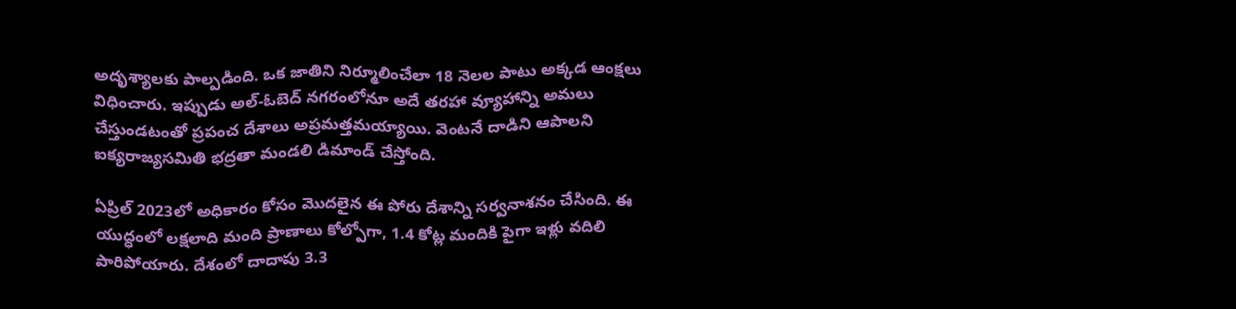అదృశ్యాలకు పాల్పడింది. ఒక జాతిని నిర్మూలించేలా 18 నెలల పాటు అక్కడ ఆంక్షలు విధించారు. ఇప్పుడు అల్-ఓబెద్ నగరంలోనూ అదే తరహా వ్యూహాన్ని అమలు చేస్తుండటంతో ప్రపంచ దేశాలు అప్రమత్తమయ్యాయి. వెంటనే దాడిని ఆపాలని ఐక్యరాజ్యసమితి భద్రతా మండలి డిమాండ్ చేస్తోంది.

ఏప్రిల్ 2023లో అధికారం కోసం మొదలైన ఈ పోరు దేశాన్ని సర్వనాశనం చేసింది. ఈ యుద్ధంలో లక్షలాది మంది ప్రాణాలు కోల్పోగా, 1.4 కోట్ల మందికి పైగా ఇళ్లు వదిలి పారిపోయారు. దేశంలో దాదాపు 3.3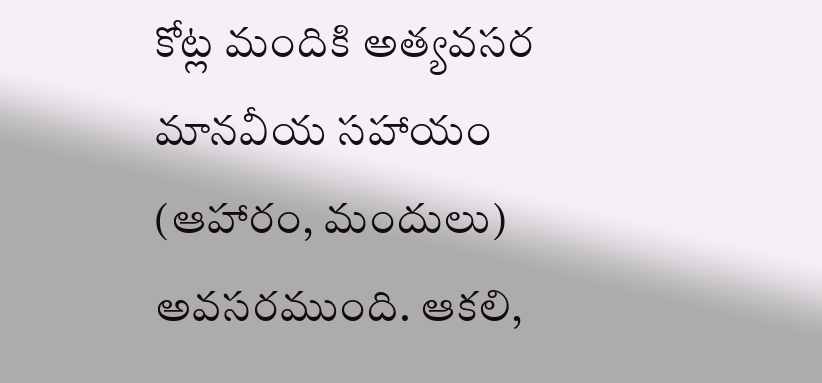కోట్ల మందికి అత్యవసర మానవీయ సహాయం (ఆహారం, మందులు) అవసరముంది. ఆకలి,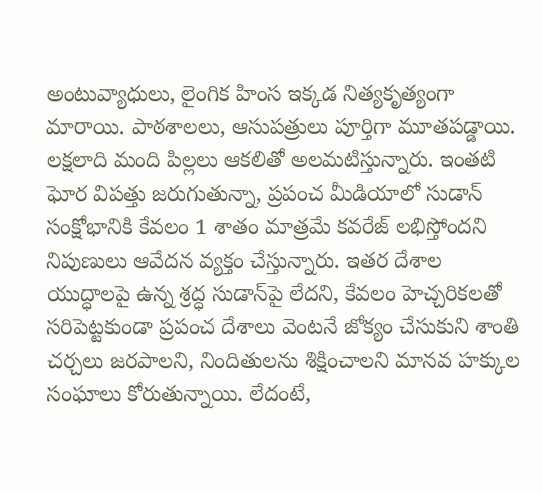అంటువ్యాధులు, లైంగిక హింస ఇక్కడ నిత్యకృత్యంగా మారాయి. పాఠశాలలు, ఆసుపత్రులు పూర్తిగా మూతపడ్డాయి. లక్షలాది మంది పిల్లలు ఆకలితో అలమటిస్తున్నారు. ఇంతటి ఘోర విపత్తు జరుగుతున్నా, ప్రపంచ మీడియాలో సుడాన్ సంక్షోభానికి కేవలం 1 శాతం మాత్రమే కవరేజ్ లభిస్తోందని నిపుణులు ఆవేదన వ్యక్తం చేస్తున్నారు. ఇతర దేశాల యుద్ధాలపై ఉన్న శ్రద్ధ సుడాన్‌పై లేదని, కేవలం హెచ్చరికలతో సరిపెట్టకుండా ప్రపంచ దేశాలు వెంటనే జోక్యం చేసుకుని శాంతి చర్చలు జరపాలని, నిందితులను శిక్షించాలని మానవ హక్కుల సంఘాలు కోరుతున్నాయి. లేదంటే,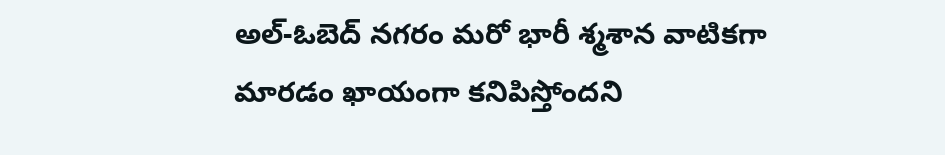అల్-ఓబెద్ నగరం మరో భారీ శ్మశాన వాటికగా మారడం ఖాయంగా కనిపిస్తోందని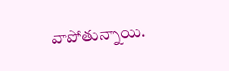వాపోతున్నాయి.